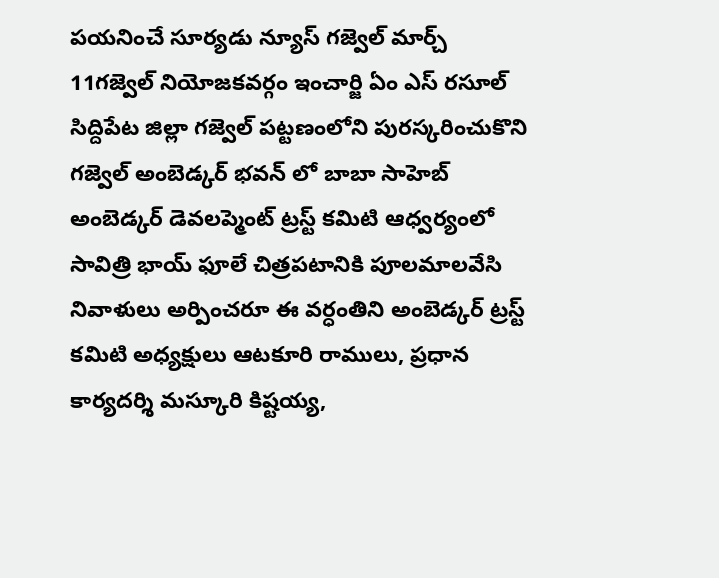పయనించే సూర్యడు న్యూస్ గజ్వెల్ మార్చ్ 11గజ్వెల్ నియోజకవర్గం ఇంచార్జి ఏం ఎస్ రసూల్ సిద్దిపేట జిల్లా గజ్వెల్ పట్టణంలోని పురస్కరించుకొని గజ్వెల్ అంబెడ్కర్ భవన్ లో బాబా సాహెబ్ అంబెడ్కర్ డెవలప్మెంట్ ట్రస్ట్ కమిటి ఆధ్వర్యంలో సావిత్రి భాయ్ ఫూలే చిత్రపటానికి పూలమాలవేసి నివాళులు అర్పించరూ ఈ వర్ధంతిని అంబెడ్కర్ ట్రస్ట్ కమిటి అధ్యక్షులు ఆటకూరి రాములు, ప్రధాన కార్యదర్శి మస్కూరి కిష్టయ్య,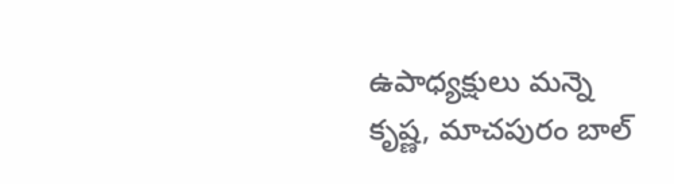ఉపాధ్యక్షులు మన్నె కృష్ణ, మాచపురం బాల్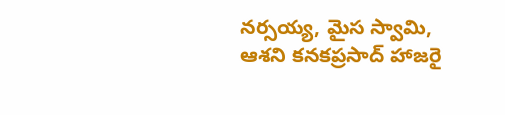నర్సయ్య, మైస స్వామి, ఆశని కనకప్రసాద్ హాజరై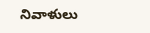నివాళులు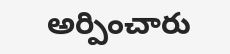అర్పించారు